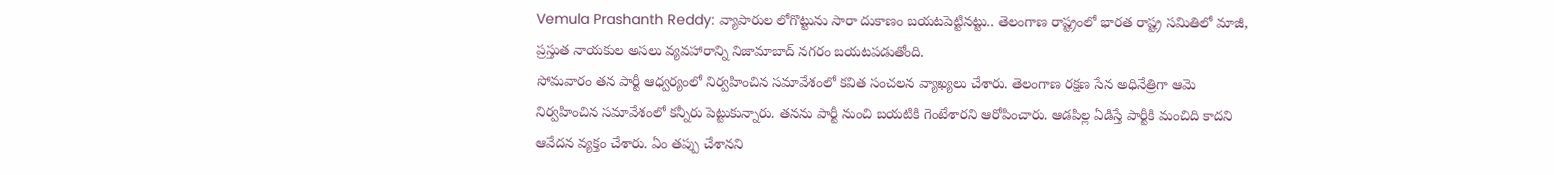Vemula Prashanth Reddy: వ్యాపారుల లోగొట్టును సారా దుకాణం బయటపెట్టినట్టు.. తెలంగాణ రాష్ట్రంలో భారత రాష్ట్ర సమితిలో మాజీ, ప్రస్తుత నాయకుల అసలు వ్యవహారాన్ని నిజామాబాద్ నగరం బయటపడుతోంది.
సోమవారం తన పార్టీ ఆధ్వర్యంలో నిర్వహించిన సమావేశంలో కవిత సంచలన వ్యాఖ్యలు చేశారు. తెలంగాణ రక్షణ సేన అధినేత్రిగా ఆమె నిర్వహించిన సమావేశంలో కన్నీరు పెట్టుకున్నారు. తనను పార్టీ నుంచి బయటికి గెంటేశారని ఆరోపించారు. ఆడపిల్ల ఏడిస్తే పార్టీకి మంచిది కాదని ఆవేదన వ్యక్తం చేశారు. ఏం తప్పు చేశానని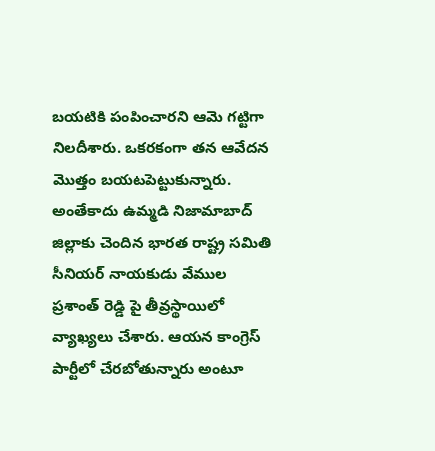బయటికి పంపించారని ఆమె గట్టిగా నిలదీశారు. ఒకరకంగా తన ఆవేదన మొత్తం బయటపెట్టుకున్నారు. అంతేకాదు ఉమ్మడి నిజామాబాద్ జిల్లాకు చెందిన భారత రాష్ట్ర సమితి సీనియర్ నాయకుడు వేముల ప్రశాంత్ రెడ్డి పై తీవ్రస్థాయిలో వ్యాఖ్యలు చేశారు. ఆయన కాంగ్రెస్ పార్టీలో చేరబోతున్నారు అంటూ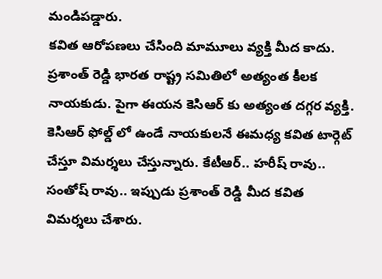మండిపడ్డారు.
కవిత ఆరోపణలు చేసింది మామూలు వ్యక్తి మీద కాదు. ప్రశాంత్ రెడ్డి భారత రాష్ట్ర సమితిలో అత్యంత కీలక నాయకుడు. పైగా ఈయన కెసిఆర్ కు అత్యంత దగ్గర వ్యక్తి. కెసిఆర్ ఫోల్డ్ లో ఉండే నాయకులనే ఈమధ్య కవిత టార్గెట్ చేస్తూ విమర్శలు చేస్తున్నారు. కేటీఆర్.. హరీష్ రావు.. సంతోష్ రావు.. ఇప్పుడు ప్రశాంత్ రెడ్డి మీద కవిత విమర్శలు చేశారు.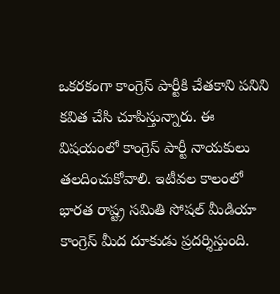ఒకరకంగా కాంగ్రెస్ పార్టీకి చేతకాని పనిని కవిత చేసి చూపిస్తున్నారు. ఈ విషయంలో కాంగ్రెస్ పార్టీ నాయకులు తలదించుకోవాలి. ఇటీవల కాలంలో భారత రాష్ట్ర సమితి సోషల్ మీడియా కాంగ్రెస్ మీద దూకుడు ప్రదర్శిస్తుంది.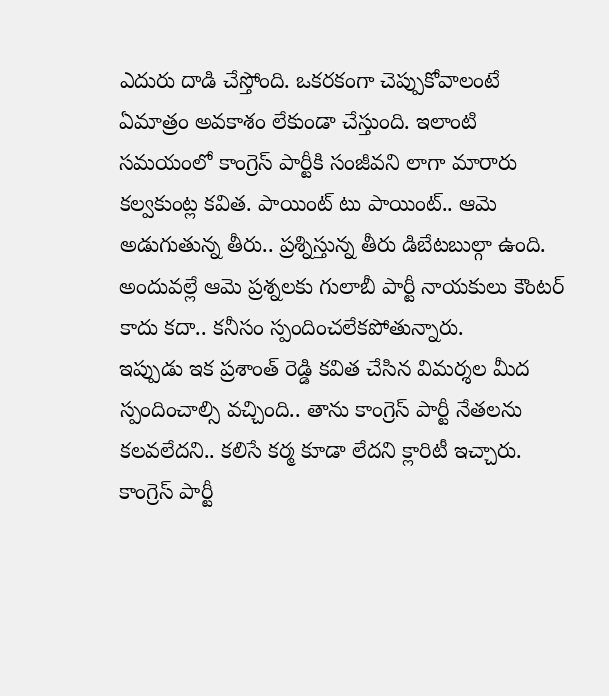ఎదురు దాడి చేస్తోంది. ఒకరకంగా చెప్పుకోవాలంటే ఏమాత్రం అవకాశం లేకుండా చేస్తుంది. ఇలాంటి సమయంలో కాంగ్రెస్ పార్టీకి సంజీవని లాగా మారారు కల్వకుంట్ల కవిత. పాయింట్ టు పాయింట్.. ఆమె అడుగుతున్న తీరు.. ప్రశ్నిస్తున్న తీరు డిబేటబుల్గా ఉంది. అందువల్లే ఆమె ప్రశ్నలకు గులాబీ పార్టీ నాయకులు కౌంటర్ కాదు కదా.. కనీసం స్పందించలేకపోతున్నారు.
ఇప్పుడు ఇక ప్రశాంత్ రెడ్డి కవిత చేసిన విమర్శల మీద స్పందించాల్సి వచ్చింది.. తాను కాంగ్రెస్ పార్టీ నేతలను కలవలేదని.. కలిసే కర్మ కూడా లేదని క్లారిటీ ఇచ్చారు. కాంగ్రెస్ పార్టీ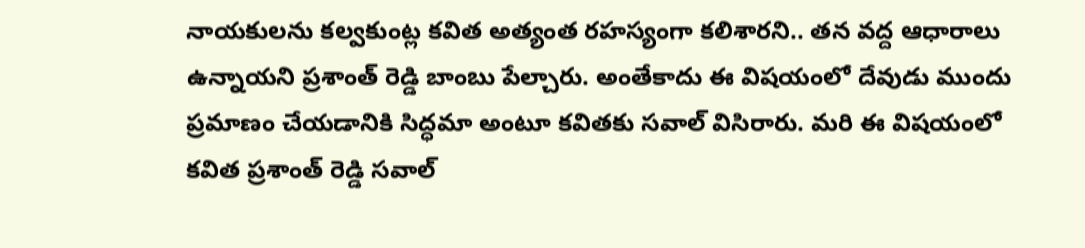నాయకులను కల్వకుంట్ల కవిత అత్యంత రహస్యంగా కలిశారని.. తన వద్ద ఆధారాలు ఉన్నాయని ప్రశాంత్ రెడ్డి బాంబు పేల్చారు. అంతేకాదు ఈ విషయంలో దేవుడు ముందు ప్రమాణం చేయడానికి సిద్ధమా అంటూ కవితకు సవాల్ విసిరారు. మరి ఈ విషయంలో కవిత ప్రశాంత్ రెడ్డి సవాల్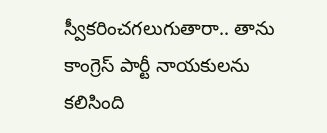స్వీకరించగలుగుతారా.. తాను కాంగ్రెస్ పార్టీ నాయకులను కలిసింది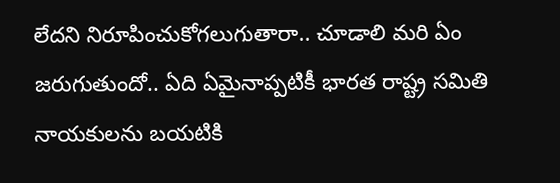లేదని నిరూపించుకోగలుగుతారా.. చూడాలి మరి ఏం జరుగుతుందో.. ఏది ఏమైనాప్పటికీ భారత రాష్ట్ర సమితి నాయకులను బయటికి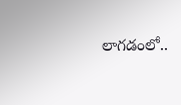లాగడంలో..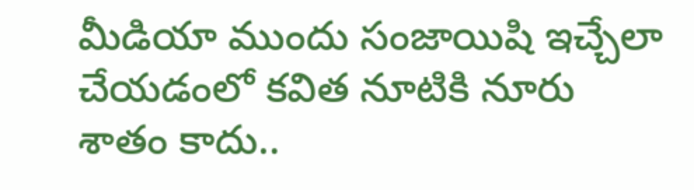మీడియా ముందు సంజాయిషి ఇచ్చేలా చేయడంలో కవిత నూటికి నూరు శాతం కాదు..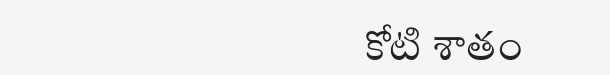కోటి శాతం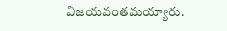విజయవంతమయ్యారు.